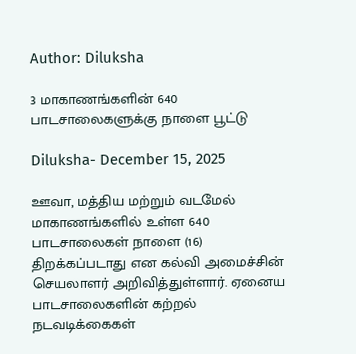Author: Diluksha

3 மாகாணங்களின் 640 பாடசாலைகளுக்கு நாளை பூட்டு

Diluksha- December 15, 2025

ஊவா, மத்திய மற்றும் வடமேல் மாகாணங்களில் உள்ள 640 பாடசாலைகள் நாளை (16) திறக்கப்படாது என கல்வி அமைச்சின் செயலாளர் அறிவித்துள்ளார். ஏனைய பாடசாலைகளின் கற்றல் நடவடிக்கைகள்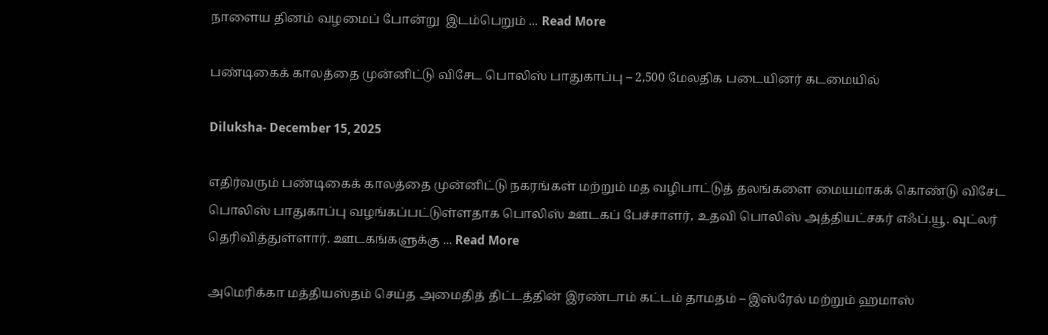நாளைய தினம் வழமைப் போன்று  இடம்பெறும் ... Read More

பண்டிகைக் காலத்தை முன்னிட்டு விசேட பொலிஸ் பாதுகாப்பு – 2,500 மேலதிக படையினர் கடமையில்

Diluksha- December 15, 2025

எதிர்வரும் பண்டிகைக் காலத்தை முன்னிட்டு நகரங்கள் மற்றும் மத வழிபாட்டுத் தலங்களை மையமாகக் கொண்டு விசேட பொலிஸ் பாதுகாப்பு வழங்கப்பட்டுள்ளதாக பொலிஸ் ஊடகப் பேச்சாளர், உதவி பொலிஸ் அத்தியட்சகர் எஃப்.யூ. வுட்லர் தெரிவித்துள்ளார். ஊடகங்களுக்கு ... Read More

அமெரிக்கா மத்தியஸ்தம் செய்த அமைதித் திட்டத்தின் இரண்டாம் கட்டம் தாமதம் – இஸ்ரேல் மற்றும் ஹமாஸ்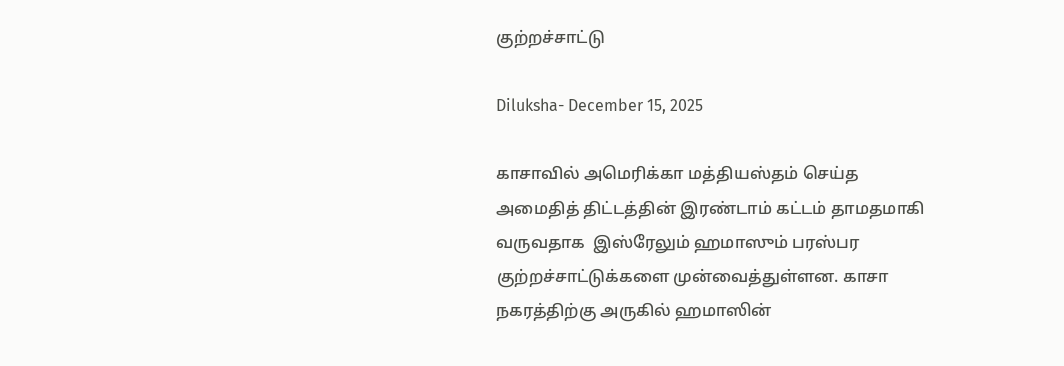குற்றச்சாட்டு

Diluksha- December 15, 2025

காசாவில் அமெரிக்கா மத்தியஸ்தம் செய்த அமைதித் திட்டத்தின் இரண்டாம் கட்டம் தாமதமாகி வருவதாக  இஸ்ரேலும் ஹமாஸும் பரஸ்பர குற்றச்சாட்டுக்களை முன்வைத்துள்ளன. காசா நகரத்திற்கு அருகில் ஹமாஸின்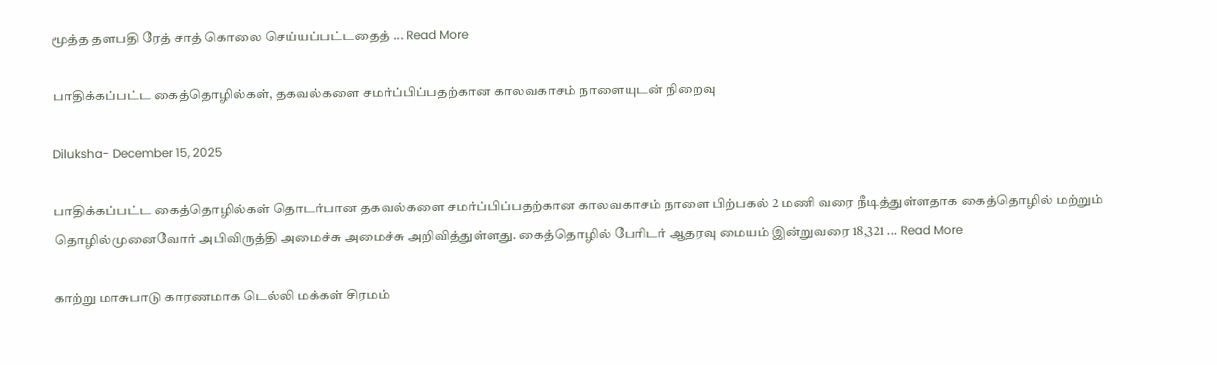மூத்த தளபதி ரேத் சாத் கொலை செய்யப்பட்டதைத் ... Read More

பாதிக்கப்பட்ட கைத்தொழில்கள், தகவல்களை சமர்ப்பிப்பதற்கான காலவகாசம் நாளையுடன் நிறைவு

Diluksha- December 15, 2025

பாதிக்கப்பட்ட கைத்தொழில்கள் தொடர்பான தகவல்களை சமர்ப்பிப்பதற்கான காலவகாசம் நாளை பிற்பகல் 2 மணி வரை நீடித்துள்ளதாக கைத்தொழில் மற்றும் தொழில்முனைவோர் அபிவிருத்தி அமைச்சு அமைச்சு அறிவித்துள்ளது. கைத்தொழில் பேரிடர் ஆதரவு மையம் இன்றுவரை 18,321 ... Read More

காற்று மாசுபாடு காரணமாக டெல்லி மக்கள் சிரமம்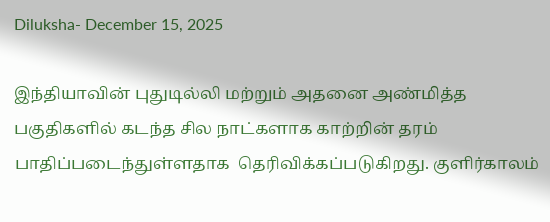Diluksha- December 15, 2025

இந்தியாவின் புதுடில்லி மற்றும் அதனை அண்மித்த பகுதிகளில் கடந்த சில நாட்களாக காற்றின் தரம் பாதிப்படைந்துள்ளதாக  தெரிவிக்கப்படுகிறது. குளிர்காலம்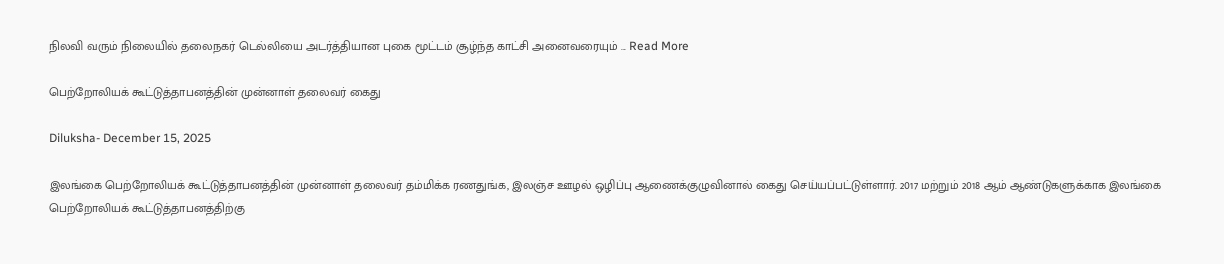நிலவி வரும் நிலையில் தலைநகர் டெல்லியை அடர்த்தியான புகை மூட்டம் சூழ்ந்த காட்சி அனைவரையும் ... Read More

பெற்றோலியக் கூட்டுத்தாபனத்தின் முன்னாள் தலைவர் கைது

Diluksha- December 15, 2025

இலங்கை பெற்றோலியக் கூட்டுத்தாபனத்தின் முன்னாள் தலைவர் தம்மிக்க ரணதுங்க, இலஞ்ச ஊழல் ஒழிப்பு ஆணைக்குழுவினால் கைது செய்யப்பட்டுள்ளார். 2017 மற்றும் 2018 ஆம் ஆண்டுகளுக்காக இலங்கை பெற்றோலியக் கூட்டுத்தாபனத்திற்கு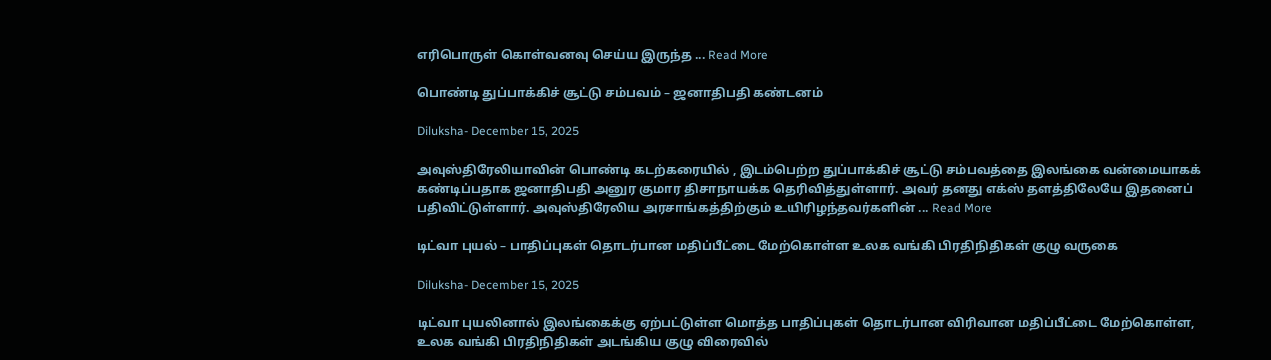எரிபொருள் கொள்வனவு செய்ய இருந்த ... Read More

பொண்டி துப்பாக்கிச் சூட்டு சம்பவம் – ஜனாதிபதி கண்டனம்

Diluksha- December 15, 2025

அவுஸ்திரேலியாவின் பொண்டி கடற்கரையில் , இடம்பெற்ற துப்பாக்கிச் சூட்டு சம்பவத்தை இலங்கை வன்மையாகக் கண்டிப்பதாக ஜனாதிபதி அனுர குமார திசாநாயக்க தெரிவித்துள்ளார். அவர் தனது எக்ஸ் தளத்திலேயே இதனைப் பதிவிட்டுள்ளார். அவுஸ்திரேலிய அரசாங்கத்திற்கும் உயிரிழந்தவர்களின் ... Read More

டிட்வா புயல் – பாதிப்புகள் தொடர்பான மதிப்பீட்டை மேற்கொள்ள உலக வங்கி பிரதிநிதிகள் குழு வருகை

Diluksha- December 15, 2025

டிட்வா புயலினால் இலங்கைக்கு ஏற்பட்டுள்ள மொத்த பாதிப்புகள் தொடர்பான விரிவான மதிப்பீட்டை மேற்கொள்ள, உலக வங்கி பிரதிநிதிகள் அடங்கிய குழு விரைவில்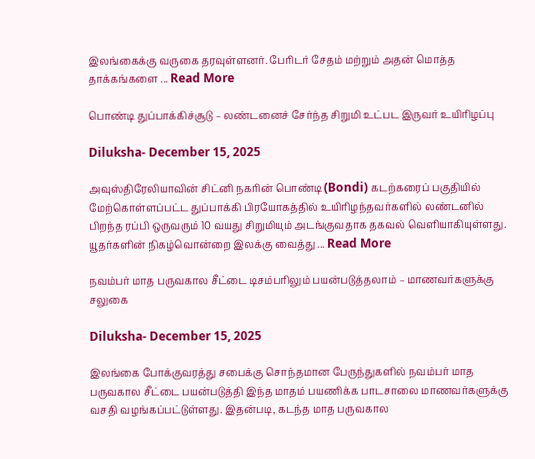இலங்கைக்கு வருகை தரவுள்ளனர். பேரிடர் சேதம் மற்றும் அதன் மொத்த தாக்கங்களை ... Read More

பொண்டி துப்பாக்கிச்சூடு – லண்டனைச் சேர்ந்த சிறுமி உட்பட இருவர் உயிரிழப்பு

Diluksha- December 15, 2025

அவுஸ்திரேலியாவின் சிட்னி நகரின் பொண்டி (Bondi) கடற்கரைப் பகுதியில் மேற்கொள்ளப்பட்ட துப்பாக்கி பிரயோகத்தில் உயிரிழந்தவர்களில் லண்டனில் பிறந்த ரப்பி ஒருவரும் 10 வயது சிறுமியும் அடங்குவதாக தகவல் வெளியாகியுள்ளது. யூதர்களின் நிகழ்வொன்றை இலக்கு வைத்து ... Read More

நவம்பர் மாத பருவகால சீட்டை டிசம்பரிலும் பயன்படுத்தலாம் – மாணவர்களுக்கு சலுகை

Diluksha- December 15, 2025

இலங்கை போக்குவரத்து சபைக்கு சொந்தமான பேருந்துகளில் நவம்பர் மாத பருவகால சீட்டை பயன்படுத்தி இந்த மாதம் பயணிக்க பாடசாலை மாணவர்களுக்கு வசதி வழங்கப்பட்டுள்ளது. இதன்படி, கடந்த மாத பருவகால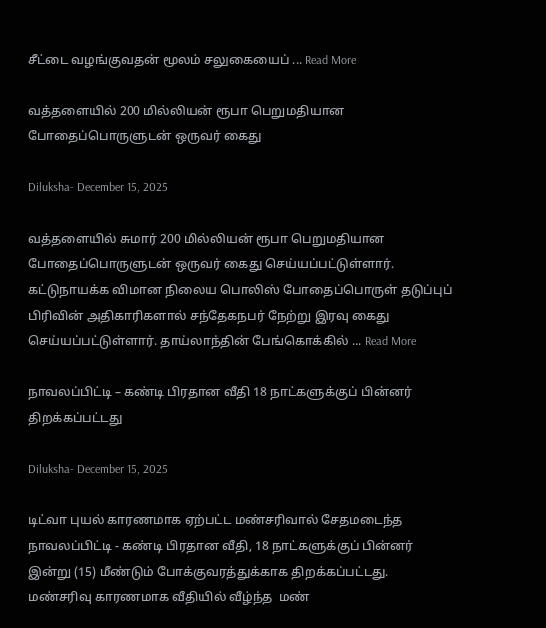சீட்டை வழங்குவதன் மூலம் சலுகையைப் ... Read More

வத்தளையில் 200 மில்லியன் ரூபா பெறுமதியான போதைப்பொருளுடன் ஒருவர் கைது

Diluksha- December 15, 2025

வத்தளையில் சுமார் 200 மில்லியன் ரூபா பெறுமதியான போதைப்பொருளுடன் ஒருவர் கைது செய்யப்பட்டுள்ளார். கட்டுநாயக்க விமான நிலைய பொலிஸ் போதைப்பொருள் தடுப்புப் பிரிவின் அதிகாரிகளால் சந்தேகநபர் நேற்று இரவு கைது செய்யப்பட்டுள்ளார். தாய்லாந்தின் பேங்கொக்கில் ... Read More

நாவலப்பிட்டி – கண்டி பிரதான வீதி 18 நாட்களுக்குப் பின்னர் திறக்கப்பட்டது

Diluksha- December 15, 2025

டிட்வா புயல் காரணமாக ஏற்பட்ட மண்சரிவால் சேதமடைந்த நாவலப்பிட்டி - கண்டி பிரதான வீதி, 18 நாட்களுக்குப் பின்னர் இன்று (15) மீண்டும் போக்குவரத்துக்காக திறக்கப்பட்டது. மண்சரிவு காரணமாக வீதியில் வீழ்ந்த  மண்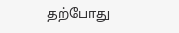தற்போது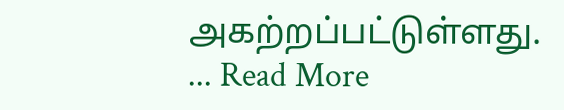அகற்றப்பட்டுள்ளது. ... Read More